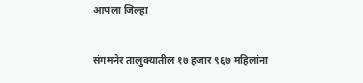आपला जिल्हा

संगमनेर तालुक्यातील १७ हजार ९६७ महिलांना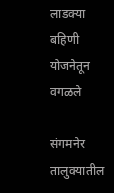लाडक्या बहिणी योजनेतून वगळले

संगमनेर तालुक्यातील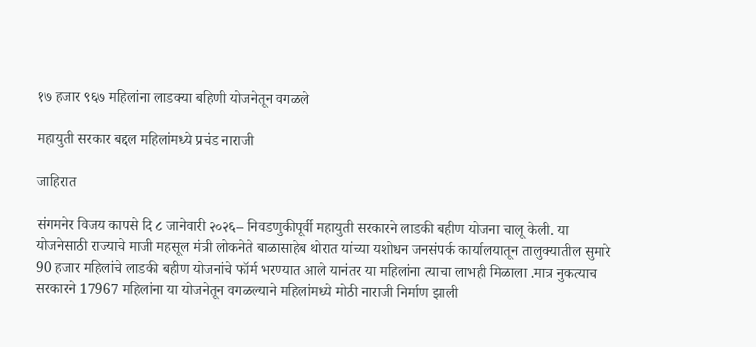१७ हजार ९६७ महिलांना लाडक्या बहिणी योजनेतून वगळले

महायुती सरकार बद्दल महिलांमध्ये प्रचंड नाराजी

जाहिरात

संगमनेर विजय कापसे दि ८ जानेवारी २०२६– निवडणुकीपूर्वी महायुती सरकारने लाडकी बहीण योजना चालू केली. या योजनेसाठी राज्याचे माजी महसूल मंत्री लोकनेते बाळासाहेब थोरात यांच्या यशोधन जनसंपर्क कार्यालयातून तालुक्यातील सुमारे 90 हजार महिलांचे लाडकी बहीण योजनांचे फॉर्म भरण्यात आले यानंतर या महिलांना त्याचा लाभही मिळाला .मात्र नुकत्याच सरकारने 17967 महिलांना या योजनेतून वगळल्याने महिलांमध्ये मोठी नाराजी निर्माण झाली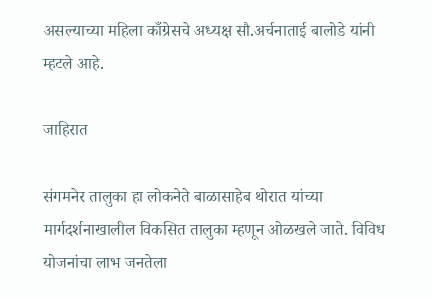असल्याच्या महिला काँग्रेसचे अध्यक्ष सौ.अर्चनाताई बालोडे यांनी म्हटले आहे.

जाहिरात

संगमनेर तालुका हा लोकनेते बाळासाहेब थोरात यांच्या मार्गदर्शनाखालील विकसित तालुका म्हणून ओळखले जाते. विविध योजनांचा लाभ जनतेला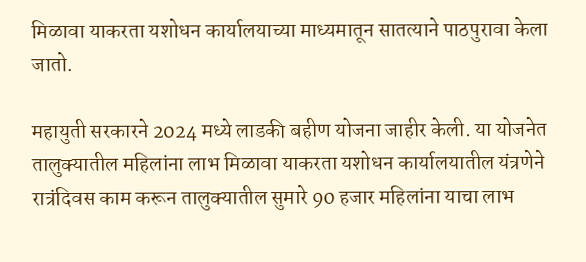मिळावा याकरता यशोधन कार्यालयाच्या माध्यमातून सातत्याने पाठपुरावा केला जातो.

महायुती सरकारने 2024 मध्ये लाडकी बहीण योजना जाहीर केली. या योजनेत तालुक्यातील महिलांना लाभ मिळावा याकरता यशोधन कार्यालयातील यंत्रणेने रात्रंदिवस काम करून तालुक्यातील सुमारे 90 हजार महिलांना याचा लाभ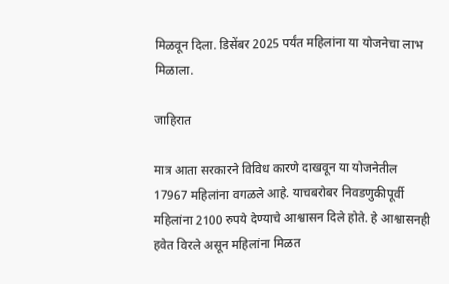मिळवून दिला. डिसेंबर 2025 पर्यंत महिलांना या योजनेचा लाभ मिळाला.

जाहिरात

मात्र आता सरकारने विविध कारणे दाखवून या योजनेतील 17967 महिलांना वगळले आहे. याचबरोबर निवडणुकीपूर्वी महिलांना 2100 रुपये देण्याचे आश्वासन दिले होते. हे आश्वासनही हवेत विरले असून महिलांना मिळत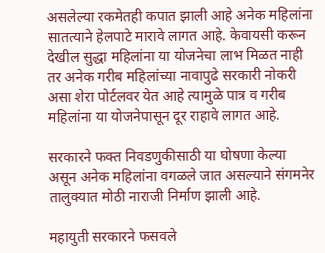असलेल्या रकमेतही कपात झाली आहे अनेक महिलांना सातत्याने हेलपाटे मारावे लागत आहे. केवायसी करून देखील सुद्धा महिलांना या योजनेचा लाभ मिळत नाही तर अनेक गरीब महिलांच्या नावापुढे सरकारी नोकरी असा शेरा पोर्टलवर येत आहे त्यामुळे पात्र व गरीब महिलांना या योजनेपासून दूर राहावे लागत आहे.

सरकारने फक्त निवडणुकीसाठी या घोषणा केल्या असून अनेक महिलांना वगळले जात असल्याने संगमनेर तालुक्यात मोठी नाराजी निर्माण झाली आहे.

महायुती सरकारने फसवले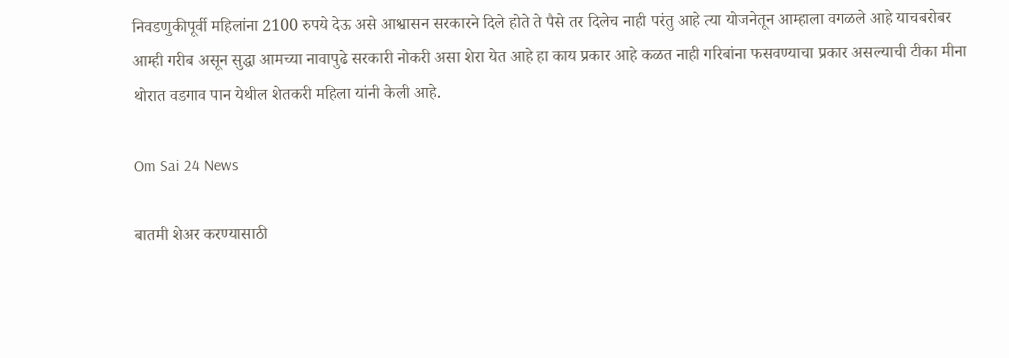निवडणुकीपूर्वी महिलांना 2100 रुपये देऊ असे आश्वासन सरकारने दिले होते ते पैसे तर दिलेच नाही परंतु आहे त्या योजनेतून आम्हाला वगळले आहे याचबरोबर आम्ही गरीब असून सुद्धा आमच्या नावापुढे सरकारी नोकरी असा शेरा येत आहे हा काय प्रकार आहे कळत नाही गरिबांना फसवण्याचा प्रकार असल्याची टीका मीना थोरात वडगाव पान येथील शेतकरी महिला यांनी केली आहे.

Om Sai 24 News

बातमी शेअर करण्यासाठी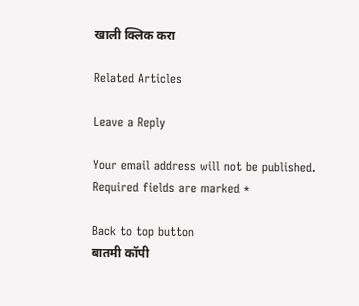खाली क्लिक करा

Related Articles

Leave a Reply

Your email address will not be published. Required fields are marked *

Back to top button
बातमी कॉपी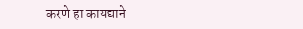करणे हा कायद्याने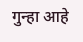गुन्हा आहे